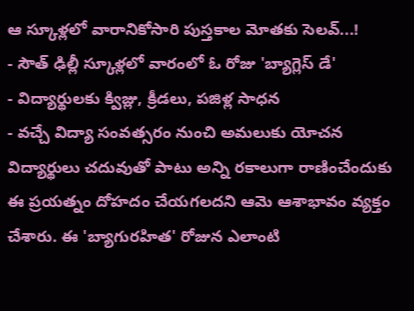ఆ స్కూళ్లలో వారానికోసారి పుస్తకాల మోతకు సెలవ్...!
- సౌత్ ఢిల్లీ స్కూళ్లలో వారంలో ఓ రోజు 'బ్యాగ్లెస్ డే'
- విద్యార్థులకు క్విజ్లు, క్రీడలు, పజిళ్ల సాధన
- వచ్చే విద్యా సంవత్సరం నుంచి అమలుకు యోచన
విద్యార్థులు చదువుతో పాటు అన్ని రకాలుగా రాణించేందుకు ఈ ప్రయత్నం దోహదం చేయగలదని ఆమె ఆశాభావం వ్యక్తం చేశారు. ఈ 'బ్యాగురహిత' రోజున ఎలాంటి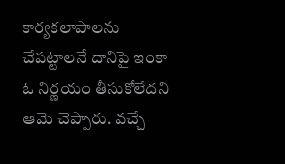కార్యకలాపాలను చేపట్టాలనే దానిపై ఇంకా ఓ నిర్ణయం తీసుకోలేదని ఆమె చెప్పారు. వచ్చే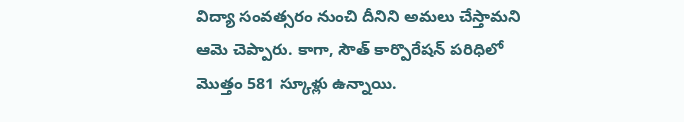విద్యా సంవత్సరం నుంచి దీనిని అమలు చేస్తామని ఆమె చెప్పారు. కాగా, సౌత్ కార్పొరేషన్ పరిధిలో మొత్తం 581 స్కూళ్లు ఉన్నాయి.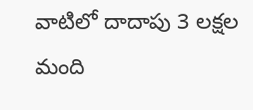వాటిలో దాదాపు 3 లక్షల మంది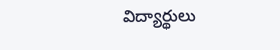విద్యార్థులు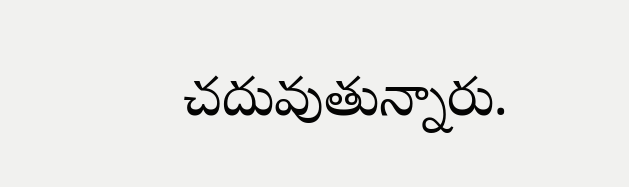చదువుతున్నారు.